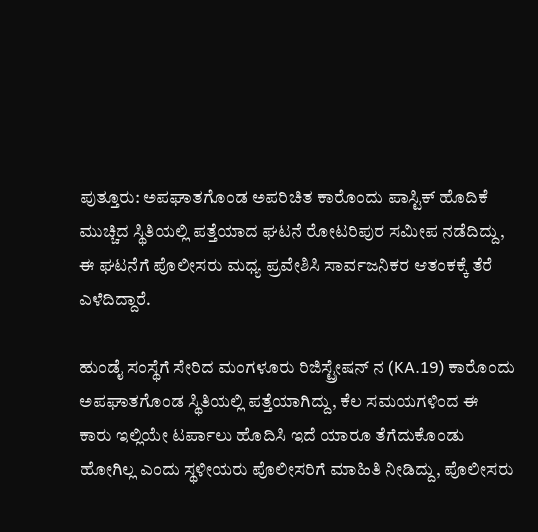ಪುತ್ತೂರು: ಅಪಘಾತಗೊಂಡ ಅಪರಿಚಿತ ಕಾರೊಂದು ಪಾಸ್ಟಿಕ್ ಹೊದಿಕೆ ಮುಚ್ಚಿದ ಸ್ಥಿತಿಯಲ್ಲಿ ಪತ್ತೆಯಾದ ಘಟನೆ ರೋಟರಿಪುರ ಸಮೀಪ ನಡೆದಿದ್ದು, ಈ ಘಟನೆಗೆ ಪೊಲೀಸರು ಮಧ್ಯ ಪ್ರವೇಶಿಸಿ ಸಾರ್ವಜನಿಕರ ಆತಂಕಕ್ಕೆ ತೆರೆ ಎಳೆದಿದ್ದಾರೆ.

ಹುಂಡೈ ಸಂಸ್ಥೆಗೆ ಸೇರಿದ ಮಂಗಳೂರು ರಿಜಿಸ್ಟ್ರೇಷನ್ ನ (KA.19) ಕಾರೊಂದು ಅಪಘಾತಗೊಂಡ ಸ್ಥಿತಿಯಲ್ಲಿ ಪತ್ತೆಯಾಗಿದ್ದು, ಕೆಲ ಸಮಯಗಳಿಂದ ಈ ಕಾರು ಇಲ್ಲಿಯೇ ಟರ್ಪಾಲು ಹೊದಿಸಿ ಇದೆ ಯಾರೂ ತೆಗೆದುಕೊಂಡು ಹೋಗಿಲ್ಲ ಎಂದು ಸ್ಥಳೀಯರು ಪೊಲೀಸರಿಗೆ ಮಾಹಿತಿ ನೀಡಿದ್ದು, ಪೊಲೀಸರು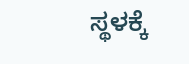ಸ್ಥಳಕ್ಕೆ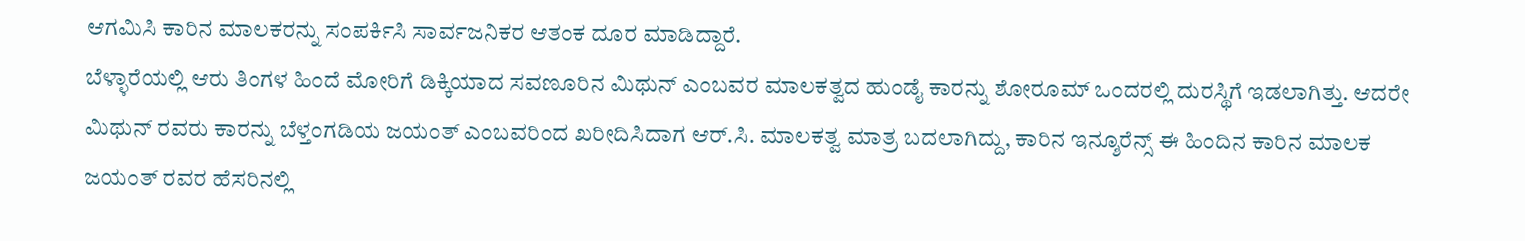ಆಗಮಿಸಿ ಕಾರಿನ ಮಾಲಕರನ್ನು ಸಂಪರ್ಕಿಸಿ ಸಾರ್ವಜನಿಕರ ಆತಂಕ ದೂರ ಮಾಡಿದ್ದಾರೆ.
ಬೆಳ್ಳಾರೆಯಲ್ಲಿ ಆರು ತಿಂಗಳ ಹಿಂದೆ ಮೋರಿಗೆ ಡಿಕ್ಕಿಯಾದ ಸವಣೂರಿನ ಮಿಥುನ್ ಎಂಬವರ ಮಾಲಕತ್ವದ ಹುಂಡೈ ಕಾರನ್ನು ಶೋರೂಮ್ ಒಂದರಲ್ಲಿ ದುರಸ್ಥಿಗೆ ಇಡಲಾಗಿತ್ತು. ಆದರೇ ಮಿಥುನ್ ರವರು ಕಾರನ್ನು ಬೆಳ್ತಂಗಡಿಯ ಜಯಂತ್ ಎಂಬವರಿಂದ ಖರೀದಿಸಿದಾಗ ಆರ್.ಸಿ. ಮಾಲಕತ್ವ ಮಾತ್ರ ಬದಲಾಗಿದ್ದು, ಕಾರಿನ ಇನ್ಶೂರೆನ್ಸ್ ಈ ಹಿಂದಿನ ಕಾರಿನ ಮಾಲಕ ಜಯಂತ್ ರವರ ಹೆಸರಿನಲ್ಲಿ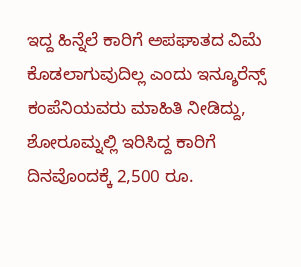ಇದ್ದ ಹಿನ್ನೆಲೆ ಕಾರಿಗೆ ಅಪಘಾತದ ವಿಮೆ ಕೊಡಲಾಗುವುದಿಲ್ಲ ಎಂದು ಇನ್ಶೂರೆನ್ಸ್ ಕಂಪೆನಿಯವರು ಮಾಹಿತಿ ನೀಡಿದ್ದು, ಶೋರೂಮ್ನಲ್ಲಿ ಇರಿಸಿದ್ದ ಕಾರಿಗೆ ದಿನವೊಂದಕ್ಕೆ 2,500 ರೂ.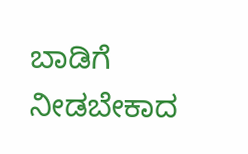ಬಾಡಿಗೆ ನೀಡಬೇಕಾದ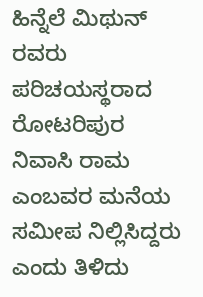ಹಿನ್ನೆಲೆ ಮಿಥುನ್ ರವರು ಪರಿಚಯಸ್ಥರಾದ ರೋಟರಿಪುರ ನಿವಾಸಿ ರಾಮ ಎಂಬವರ ಮನೆಯ ಸಮೀಪ ನಿಲ್ಲಿಸಿದ್ದರು ಎಂದು ತಿಳಿದು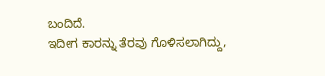ಬಂದಿದೆ.
ಇದೀಗ ಕಾರನ್ನು ತೆರವು ಗೊಳಿಸಲಾಗಿದ್ದು,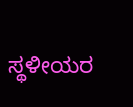ಸ್ಥಳೀಯರ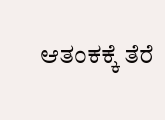ಆತಂಕಕ್ಕೆ ತೆರೆ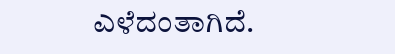ಎಳೆದಂತಾಗಿದೆ.